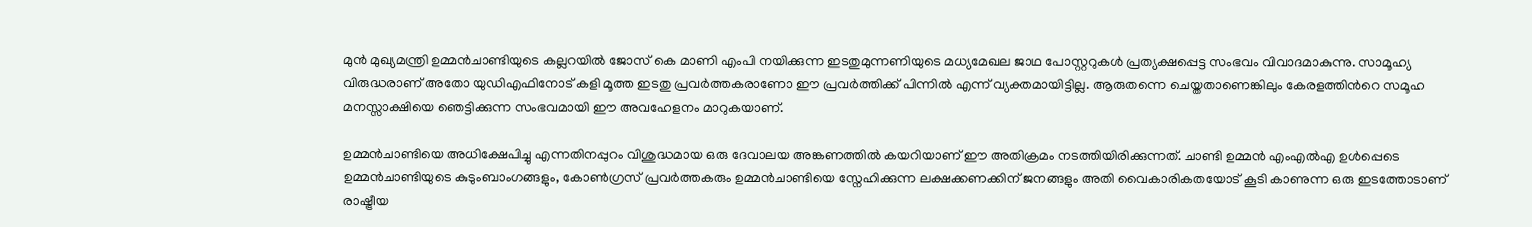മുൻ മുഖ്യമന്ത്രി ഉമ്മൻചാണ്ടിയുടെ കല്ലറയിൽ ജോസ് കെ മാണി എംപി നയിക്കുന്ന ഇടതുമുന്നണിയുടെ മധ്യമേഖല ജാഥ പോസ്റ്ററുകൾ പ്രത്യക്ഷപ്പെട്ട സംഭവം വിവാദമാകുന്നു. സാമൂഹ്യ വിരുദ്ധരാണ് അതോ യുഡിഎഫിനോട് കളി മൂത്ത ഇടതു പ്രവർത്തകരാണോ ഈ പ്രവർത്തിക്ക് പിന്നിൽ എന്ന് വ്യക്തമായിട്ടില്ല. ആരുതന്നെ ചെയ്തതാണെങ്കിലും കേരളത്തിൻറെ സമൂഹ മനസ്സാക്ഷിയെ ഞെട്ടിക്കുന്ന സംഭവമായി ഈ അവഹേളനം മാറുകയാണ്.

ഉമ്മൻചാണ്ടിയെ അധിക്ഷേപിച്ചു എന്നതിനപ്പുറം വിശുദ്ധമായ ഒരു ദേവാലയ അങ്കണത്തിൽ കയറിയാണ് ഈ അതിക്രമം നടത്തിയിരിക്കുന്നത്. ചാണ്ടി ഉമ്മൻ എംഎൽഎ ഉൾപ്പെടെ ഉമ്മൻചാണ്ടിയുടെ കുടുംബാംഗങ്ങളും, കോൺഗ്രസ് പ്രവർത്തകരും ഉമ്മൻചാണ്ടിയെ സ്നേഹിക്കുന്ന ലക്ഷക്കണക്കിന് ജനങ്ങളും അതി വൈകാരികതയോട് കൂടി കാണുന്ന ഒരു ഇടത്തോടാണ് രാഷ്ട്രീയ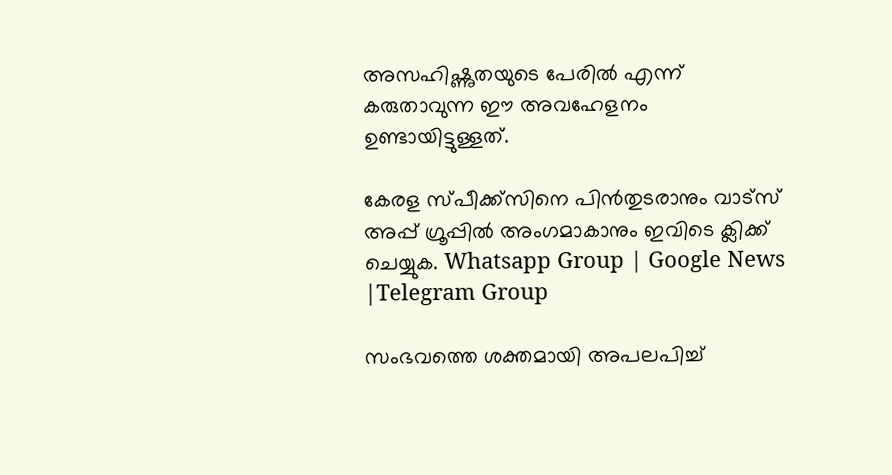അസഹിഷ്ണുതയുടെ പേരിൽ എന്ന് കരുതാവുന്ന ഈ അവഹേളനം ഉണ്ടായിട്ടുള്ളത്.

കേരള സ്പീക്ക്സിനെ പിൻതുടരാനും വാട്സ് അപ്പ് ഗ്രൂപ്പിൽ അംഗമാകാനും ഇവിടെ ക്ലിക്ക് ചെയ്യുക. Whatsapp Group | Google News |Telegram Group

സംഭവത്തെ ശക്തമായി അപലപിച്ച്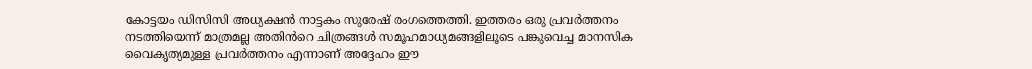കോട്ടയം ഡിസിസി അധ്യക്ഷൻ നാട്ടകം സുരേഷ് രംഗത്തെത്തി. ഇത്തരം ഒരു പ്രവർത്തനം നടത്തിയെന്ന് മാത്രമല്ല അതിൻറെ ചിത്രങ്ങൾ സമൂഹമാധ്യമങ്ങളിലൂടെ പങ്കുവെച്ച മാനസിക വൈകൃത്യമുള്ള പ്രവർത്തനം എന്നാണ് അദ്ദേഹം ഈ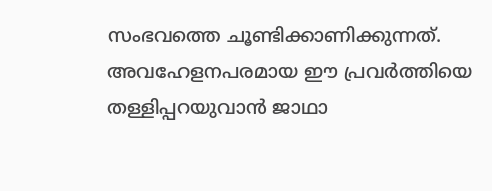സംഭവത്തെ ചൂണ്ടിക്കാണിക്കുന്നത്. അവഹേളനപരമായ ഈ പ്രവർത്തിയെ തള്ളിപ്പറയുവാൻ ജാഥാ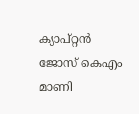ക്യാപ്റ്റൻ ജോസ് കെഎം മാണി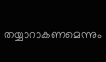തയ്യാറാകണമെന്നും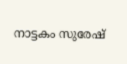നാട്ടകം സുരേഷ്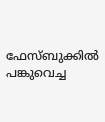ഫേസ്ബുക്കിൽ പങ്കുവെച്ച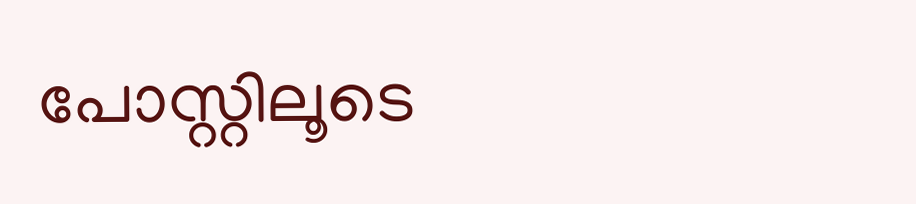പോസ്റ്റിലൂടെ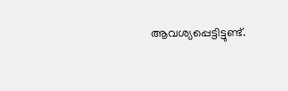ആവശ്യപ്പെട്ടിട്ടുണ്ട്.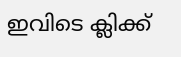ഇവിടെ ക്ലിക്ക്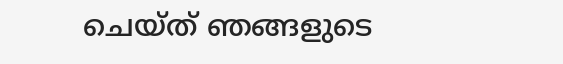ചെയ്ത് ഞങ്ങളുടെ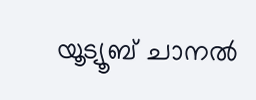യൂട്യൂബ് ചാനൽ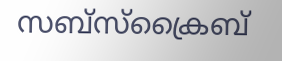സബ്സ്ക്രൈബ്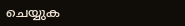ചെയ്യുക